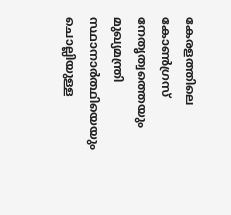കേരളത്തിലെ കോൺഗ്രസ് നേതൃത്വത്തെയും മുഖ്യമന്ത്രി സ്ഥാനാർത്ഥിയെയും ചൊല്ലിയുള്ള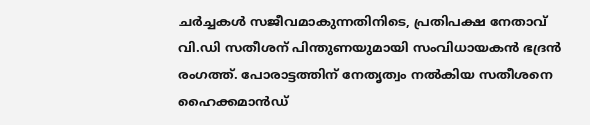ചർച്ചകൾ സജീവമാകുന്നതിനിടെ, പ്രതിപക്ഷ നേതാവ് വി.ഡി സതീശന് പിന്തുണയുമായി സംവിധായകൻ ഭദ്രൻ രംഗത്ത്. പോരാട്ടത്തിന് നേതൃത്വം നൽകിയ സതീശനെ ഹൈക്കമാൻഡ്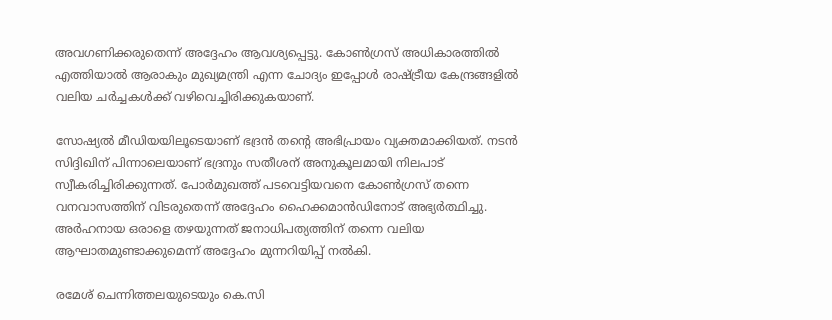അവഗണിക്കരുതെന്ന് അദ്ദേഹം ആവശ്യപ്പെട്ടു. കോൺഗ്രസ് അധികാരത്തിൽ എത്തിയാൽ ആരാകും മുഖ്യമന്ത്രി എന്ന ചോദ്യം ഇപ്പോൾ രാഷ്ട്രീയ കേന്ദ്രങ്ങളിൽ വലിയ ചർച്ചകൾക്ക് വഴിവെച്ചിരിക്കുകയാണ്.

സോഷ്യൽ മീഡിയയിലൂടെയാണ് ഭദ്രൻ തന്റെ അഭിപ്രായം വ്യക്തമാക്കിയത്. നടൻ സിദ്ദിഖിന് പിന്നാലെയാണ് ഭദ്രനും സതീശന് അനുകൂലമായി നിലപാട് സ്വീകരിച്ചിരിക്കുന്നത്. പോർമുഖത്ത് പടവെട്ടിയവനെ കോൺഗ്രസ് തന്നെ വനവാസത്തിന് വിടരുതെന്ന് അദ്ദേഹം ഹൈക്കമാൻഡിനോട് അഭ്യർത്ഥിച്ചു. അർഹനായ ഒരാളെ തഴയുന്നത് ജനാധിപത്യത്തിന് തന്നെ വലിയ ആഘാതമുണ്ടാക്കുമെന്ന് അദ്ദേഹം മുന്നറിയിപ്പ് നൽകി.

രമേശ് ചെന്നിത്തലയുടെയും കെ.സി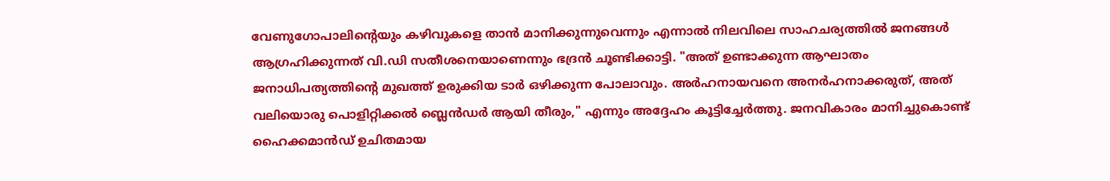വേണുഗോപാലിന്റെയും കഴിവുകളെ താൻ മാനിക്കുന്നുവെന്നും എന്നാൽ നിലവിലെ സാഹചര്യത്തിൽ ജനങ്ങൾ ആഗ്രഹിക്കുന്നത് വി.ഡി സതീശനെയാണെന്നും ഭദ്രൻ ചൂണ്ടിക്കാട്ടി. "അത് ഉണ്ടാക്കുന്ന ആഘാതം ജനാധിപത്യത്തിന്റെ മുഖത്ത് ഉരുക്കിയ ടാർ ഒഴിക്കുന്ന പോലാവും. അർഹനായവനെ അനർഹനാക്കരുത്, അത് വലിയൊരു പൊളിറ്റിക്കൽ ബ്ലെൻഡർ ആയി തീരും," എന്നും അദ്ദേഹം കൂട്ടിച്ചേർത്തു. ജനവികാരം മാനിച്ചുകൊണ്ട് ഹൈക്കമാൻഡ് ഉചിതമായ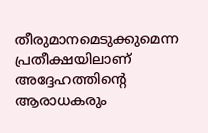തീരുമാനമെടുക്കുമെന്ന പ്രതീക്ഷയിലാണ് അദ്ദേഹത്തിന്റെ ആരാധകരും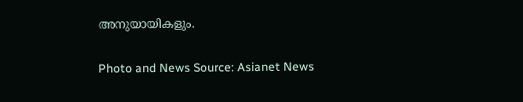അനുയായികളും.

Photo and News Source: Asianet News